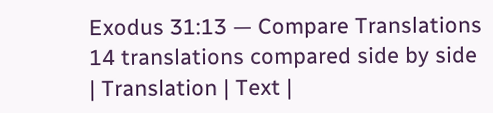Exodus 31:13 — Compare Translations
14 translations compared side by side
| Translation | Text |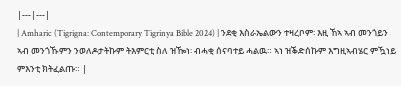|---|---|
| Amharic (Tigrigna: Contemporary Tigrinya Bible 2024) | ንደቂ እስራኤልውን ተዛረቦም፡ እዚ ኸኣ ኣብ መንጎይን ኣብ መንጎኹምን ንወለዶታትኩም ትእምርቲ ስለ ዝዀነ፡ ብሓቂ ሰናባተይ ሓልዉ። ኣነ ዝቕድሰኩም እግዚኣብሄር ምዃነይ ምእንቲ ክትፈልጡ። |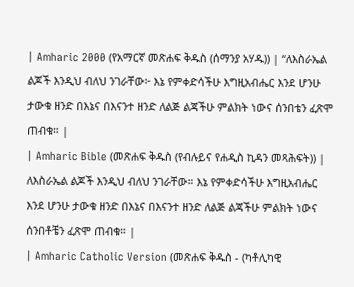| Amharic 2000 (የአማርኛ መጽሐፍ ቅዱስ (ሰማንያ አሃዱ)) | “ለእስራኤል ልጆች እንዲህ ብለህ ንገራቸው፦ እኔ የምቀድሳችሁ እግዚአብሔር እንደ ሆንሁ ታውቁ ዘንድ በእኔና በእናንተ ዘንድ ለልጅ ልጃችሁ ምልክት ነውና ሰንበቴን ፈጽሞ ጠብቁ። |
| Amharic Bible (መጽሐፍ ቅዱስ (የብሉይና የሐዲስ ኪዳን መጻሕፍት)) | ለእስራኤል ልጆች እንዲህ ብለህ ንገራቸው። እኔ የምቀድሳችሁ እግዚአብሔር እንደ ሆንሁ ታውቁ ዘንድ በእኔና በእናንተ ዘንድ ለልጅ ልጃችሁ ምልክት ነውና ሰንበቶቼን ፈጽሞ ጠብቁ። |
| Amharic Catholic Version (መጽሐፍ ቅዱስ - (ካቶሊካዊ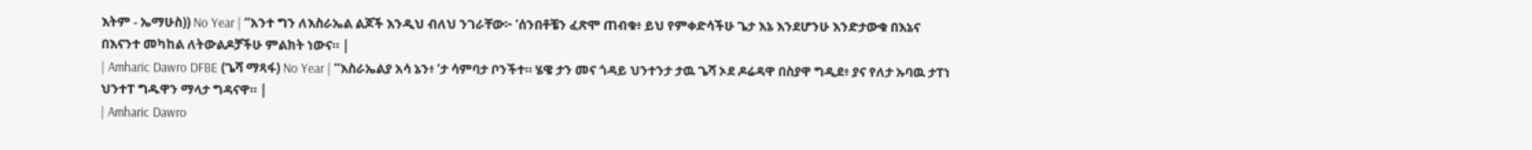እትም - ኤማሁስ)) No Year | “አንተ ግን ለእስራኤል ልጆች እንዲህ ብለህ ንገራቸው፦ ‘ሰንበቶቼን ፈጽሞ ጠብቁ፥ ይህ የምቀድሳችሁ ጌታ እኔ እንደሆንሁ እንድታውቁ በእኔና በእናንተ መካከል ለትውልዶቻችሁ ምልክት ነውና። |
| Amharic Dawro DFBE (ጌሻ ማጻፋ) No Year | “እስራኤልያ አሳ ኔን፥ ‘ታ ሳምባታ ቦንችተ። ሄዌ ታን መና ጎዳይ ህንተንታ ታዉ ጌሻ ኦደ ዶሬዳዋ በስያዋ ግዲደ፥ ያና የለታ ኡባዉ ታፐነ ህንተፐ ግዱዋን ማላታ ግዳናዋ። |
| Amharic Dawro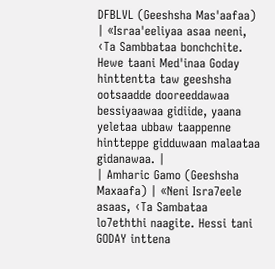DFBLVL (Geeshsha Mas'aafaa) | «Israa'eeliyaa asaa neeni, ‹Ta Sambbataa bonchchite. Hewe taani Med'inaa Goday hinttentta taw geeshsha ootsaadde dooreeddawaa bessiyaawaa gidiide, yaana yeletaa ubbaw taappenne hintteppe gidduwaan malaataa gidanawaa. |
| Amharic Gamo (Geeshsha Maxaafa) | «Neni Isra7eele asaas, ‹Ta Sambataa lo7eththi naagite. Hessi tani GODAY inttena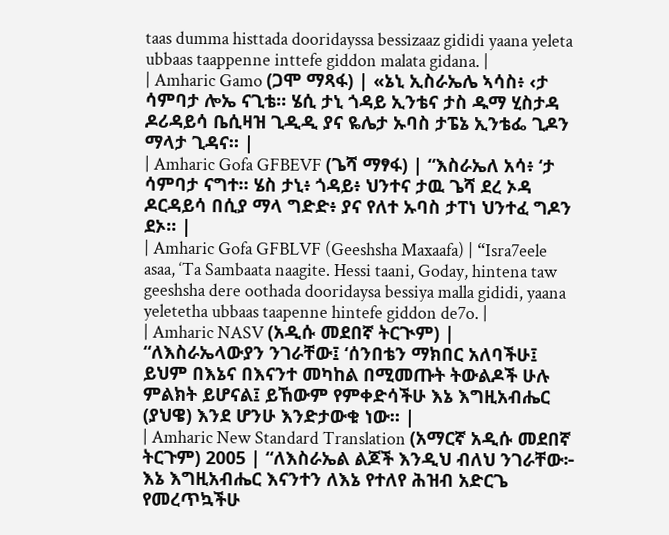taas dumma histtada dooridayssa bessizaaz gididi yaana yeleta ubbaas taappenne inttefe giddon malata gidana. |
| Amharic Gamo (ጋሞ ማጻፋ) | «ኔኒ ኢስራኤሌ ኣሳስ፥ ‹ታ ሳምባታ ሎኤ ናጊቴ። ሄሲ ታኒ ጎዳይ ኢንቴና ታስ ዱማ ሂስታዳ ዶሪዳይሳ ቤሲዛዝ ጊዲዲ ያና ዬሌታ ኡባስ ታፔኔ ኢንቴፌ ጊዶን ማላታ ጊዳና። |
| Amharic Gofa GFBEVF (ጌሻ ማፃፋ) | “እስራኤለ አሳ፥ ‘ታ ሳምባታ ናግተ። ሄስ ታኒ፥ ጎዳይ፥ ህንተና ታዉ ጌሻ ደረ ኦዳ ዶርዳይሳ በሲያ ማላ ግድድ፥ ያና የለተ ኡባስ ታፐነ ህንተፈ ግዶን ደኦ። |
| Amharic Gofa GFBLVF (Geeshsha Maxaafa) | “Isra7eele asaa, ‘Ta Sambaata naagite. Hessi taani, Goday, hintena taw geeshsha dere oothada dooridaysa bessiya malla gididi, yaana yeletetha ubbaas taapenne hintefe giddon de7o. |
| Amharic NASV (አዲሱ መደበኛ ትርጒም) | “ለእስራኤላውያን ንገራቸው፤ ‘ሰንበቴን ማክበር አለባችሁ፤ ይህም በእኔና በእናንተ መካከል በሚመጡት ትውልዶች ሁሉ ምልክት ይሆናል፤ ይኸውም የምቀድሳችሁ እኔ እግዚአብሔር (ያህዌ) እንደ ሆንሁ እንድታውቁ ነው። |
| Amharic New Standard Translation (አማርኛ አዲሱ መደበኛ ትርጉም) 2005 | “ለእስራኤል ልጆች እንዲህ ብለህ ንገራቸው፦ እኔ እግዚአብሔር እናንተን ለእኔ የተለየ ሕዝብ አድርጌ የመረጥኳችሁ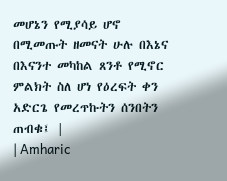መሆኔን የሚያሳይ ሆኖ በሚመጡት ዘመናት ሁሉ በእኔና በእናንተ መካከል ጸንቶ የሚኖር ምልክት ስለ ሆነ የዕረፍት ቀን አድርጌ የመረጥኩትን ሰንበትን ጠብቁ፤ |
| Amharic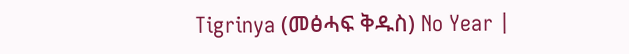Tigrinya (መፅሓፍ ቅዱስ) No Year |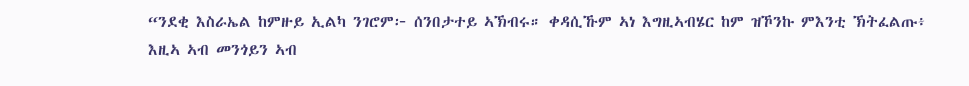“ንደቂ እስራኤል ከምዙይ ኢልካ ንገሮም፦ ሰንበታተይ ኣኽብሩ። ቀዳሲኹም ኣነ እግዚኣብሄር ከም ዝኾንኩ ምእንቲ ኽትፈልጡ፥ እዚኣ ኣብ መንጎይን ኣብ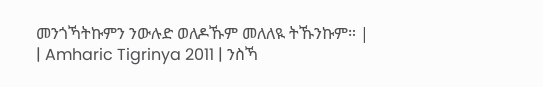መንጎኻትኩምን ንውሉድ ወለዶኹም መለለዪ ትኹንኩም። |
| Amharic Tigrinya 2011 | ንስኻ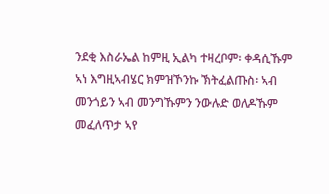ንደቂ እስራኤል ከምዚ ኢልካ ተዛረቦም፡ ቀዳሲኹም ኣነ እግዚኣብሄር ክምዝኾንኩ ኽትፈልጡስ፡ ኣብ መንጎይን ኣብ መንግኹምን ንውሉድ ወለዶኹም መፈለጥታ ኣየ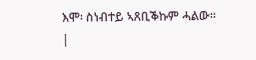እሞ፡ ስነብተይ ኣጸቢቕኩም ሓልው። |